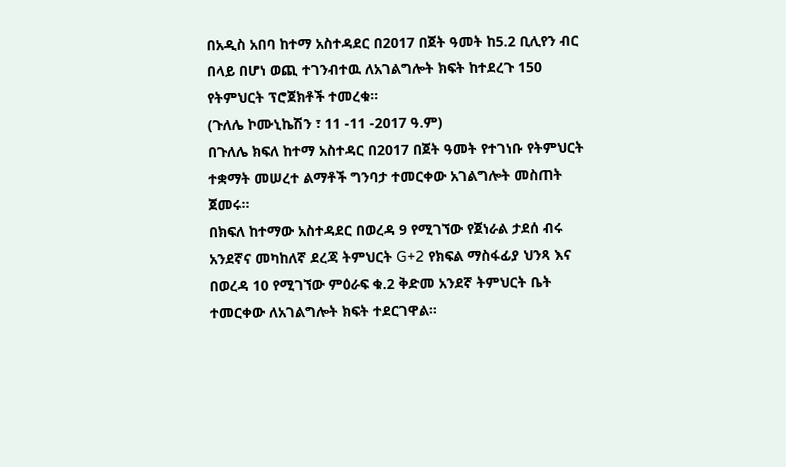በአዲስ አበባ ከተማ አስተዳደር በ2017 በጀት ዓመት ከ5.2 ቢሊየን ብር በላይ በሆነ ወጪ ተገንብተዉ ለአገልግሎት ክፍት ከተደረጉ 150 የትምህርት ፕሮጀክቶች ተመረቁ።
(ጉለሌ ኮሙኒኬሽን ፣ 11 -11 -2017 ዓ.ም)
በጉለሌ ክፍለ ከተማ አስተዳር በ2017 በጀት ዓመት የተገነቡ የትምህርት ተቋማት መሠረተ ልማቶች ግንባታ ተመርቀው አገልግሎት መስጠት ጀመሩ።
በክፍለ ከተማው አስተዳደር በወረዳ 9 የሚገኘው የጀነራል ታደሰ ብሩ አንደኛና መካከለኛ ደረጃ ትምህርት G+2 የክፍል ማስፋፊያ ህንጻ እና በወረዳ 10 የሚገኘው ምዕራፍ ቁ.2 ቅድመ አንደኛ ትምህርት ቤት ተመርቀው ለአገልግሎት ክፍት ተደርገዋል።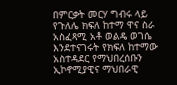በምርቃት መርሃ ግብሩ ላይ የጉለሌ ክፍለ ከተማ ዋና ስራ አስፈጻሚ አቶ ወልዴ ወገሴ እንደተናገሩት የክፍለ ከተማው አስተዳደር የማህበረሰቡን ኢኮኖሚያዊና ማህበራዊ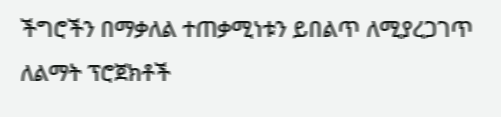ችግሮችን በማቃለል ተጠቃሚነቱን ይበልጥ ለሚያረጋገጥ ለልማት ፕሮጀክቶች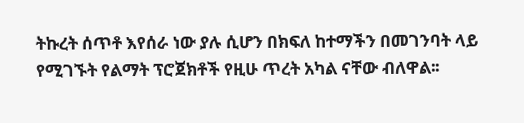ትኩረት ሰጥቶ እየሰራ ነው ያሉ ሲሆን በክፍለ ከተማችን በመገንባት ላይ የሚገኙት የልማት ፕሮጀክቶች የዚሁ ጥረት አካል ናቸው ብለዋል፡፡